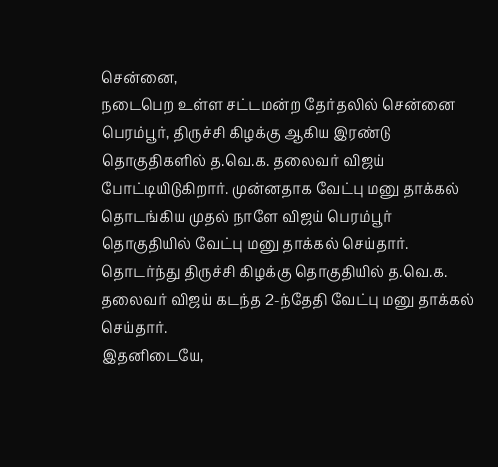சென்னை,
நடைபெற உள்ள சட்டமன்ற தேர்தலில் சென்னை பெரம்பூர், திருச்சி கிழக்கு ஆகிய இரண்டு தொகுதிகளில் த.வெ.க. தலைவர் விஜய் போட்டியிடுகிறார். முன்னதாக வேட்பு மனு தாக்கல் தொடங்கிய முதல் நாளே விஜய் பெரம்பூர் தொகுதியில் வேட்பு மனு தாக்கல் செய்தார். தொடர்ந்து திருச்சி கிழக்கு தொகுதியில் த.வெ.க. தலைவர் விஜய் கடந்த 2-ந்தேதி வேட்பு மனு தாக்கல் செய்தார்.
இதனிடையே,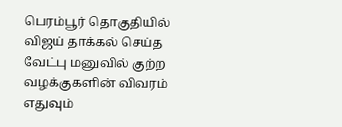பெரம்பூர் தொகுதியில் விஜய் தாக்கல் செய்த வேட்பு மனுவில் குற்ற வழக்குகளின் விவரம் எதுவும்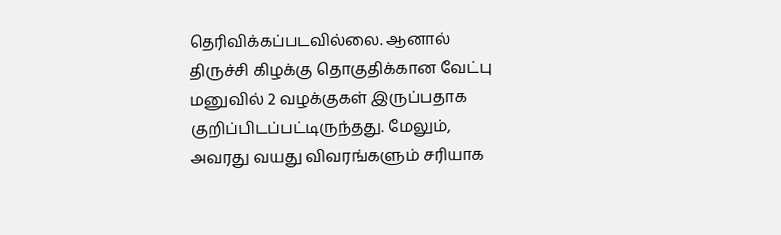தெரிவிக்கப்படவில்லை. ஆனால் திருச்சி கிழக்கு தொகுதிக்கான வேட்பு மனுவில் 2 வழக்குகள் இருப்பதாக குறிப்பிடப்பட்டிருந்தது. மேலும், அவரது வயது விவரங்களும் சரியாக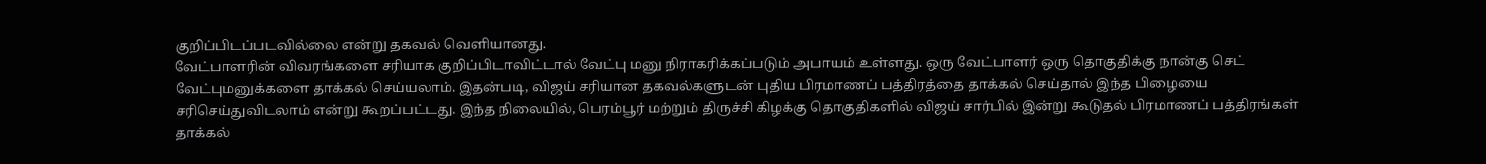குறிப்பிடப்படவில்லை என்று தகவல் வெளியானது.
வேட்பாளரின் விவரங்களை சரியாக குறிப்பிடாவிட்டால் வேட்பு மனு நிராகரிக்கப்படும் அபாயம் உள்ளது. ஒரு வேட்பாளர் ஒரு தொகுதிக்கு நான்கு செட் வேட்புமனுக்களை தாக்கல் செய்யலாம். இதன்படி, விஜய் சரியான தகவல்களுடன் புதிய பிரமாணப் பத்திரத்தை தாக்கல் செய்தால் இந்த பிழையை சரிசெய்துவிடலாம் என்று கூறப்பட்டது. இந்த நிலையில், பெரம்பூர் மற்றும் திருச்சி கிழக்கு தொகுதிகளில் விஜய் சார்பில் இன்று கூடுதல் பிரமாணப் பத்திரங்கள் தாக்கல்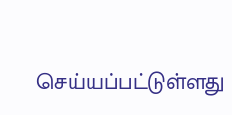செய்யப்பட்டுள்ளது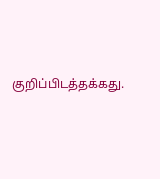குறிப்பிடத்தக்கது.